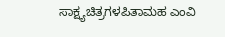ಸಾಕ್ಷ್ಯಚಿತ್ರಗಳಪಿತಾಮಹ ಎಂವಿ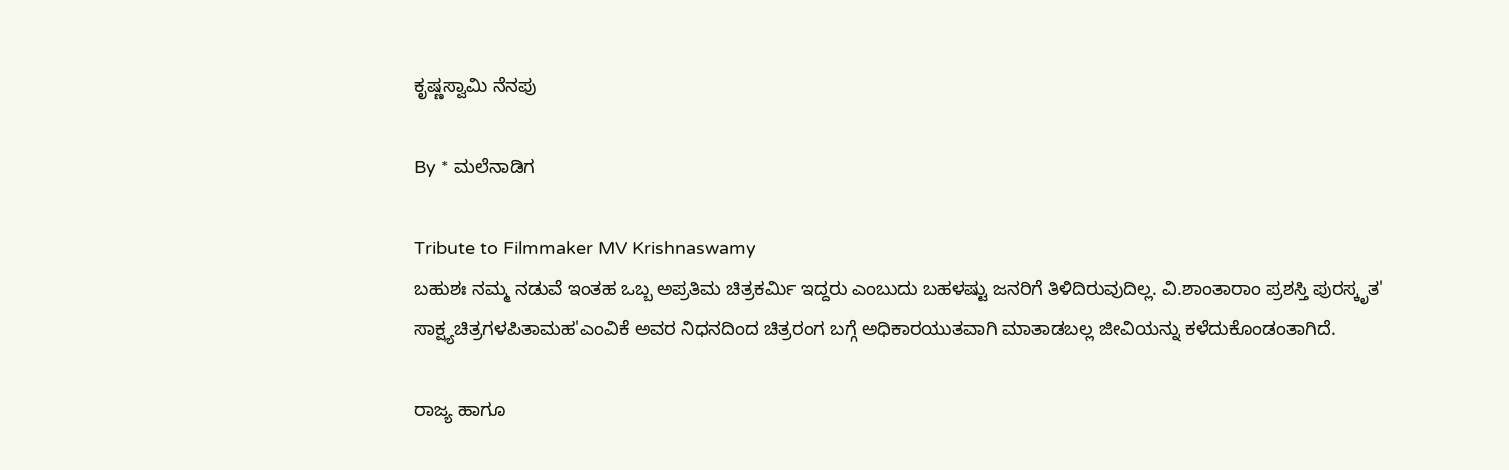ಕೃಷ್ಣಸ್ವಾಮಿ ನೆನಪು

By * ಮಲೆನಾಡಿಗ

Tribute to Filmmaker MV Krishnaswamy
ಬಹುಶಃ ನಮ್ಮ ನಡುವೆ ಇಂತಹ ಒಬ್ಬ ಅಪ್ರತಿಮ ಚಿತ್ರಕರ್ಮಿ ಇದ್ದರು ಎಂಬುದು ಬಹಳಷ್ಟು ಜನರಿಗೆ ತಿಳಿದಿರುವುದಿಲ್ಲ. ವಿ.ಶಾಂತಾರಾಂ ಪ್ರಶಸ್ತಿ ಪುರಸ್ಕೃತ' ಸಾಕ್ಷ್ಯಚಿತ್ರಗಳಪಿತಾಮಹ'ಎಂವಿಕೆ ಅವರ ನಿಧನದಿಂದ ಚಿತ್ರರಂಗ ಬಗ್ಗೆ ಅಧಿಕಾರಯುತವಾಗಿ ಮಾತಾಡಬಲ್ಲ ಜೀವಿಯನ್ನು ಕಳೆದುಕೊಂಡಂತಾಗಿದೆ.

ರಾಜ್ಯ ಹಾಗೂ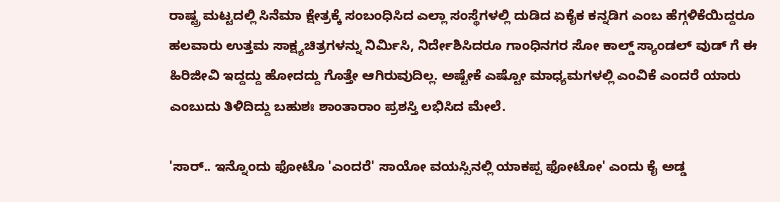ರಾಷ್ಟ್ರ ಮಟ್ಟದಲ್ಲಿ ಸಿನೆಮಾ ಕ್ಷೇತ್ರಕ್ಕೆ ಸಂಬಂಧಿಸಿದ ಎಲ್ಲಾ ಸಂಸ್ಥೆಗಳಲ್ಲಿ ದುಡಿದ ಏಕೈಕ ಕನ್ನಡಿಗ ಎಂಬ ಹೆಗ್ಗಳಿಕೆಯಿದ್ದರೂ ಹಲವಾರು ಉತ್ತಮ ಸಾಕ್ಷ್ಯಚಿತ್ರಗಳನ್ನು ನಿರ್ಮಿಸಿ, ನಿರ್ದೇಶಿಸಿದರೂ ಗಾಂಧಿನಗರ ಸೋ ಕಾಲ್ಡ್ ಸ್ಯಾಂಡಲ್ ವುಡ್ ಗೆ ಈ ಹಿರಿಜೀವಿ ಇದ್ದದ್ದು ಹೋದದ್ದು ಗೊತ್ತೇ ಆಗಿರುವುದಿಲ್ಲ. ಅಷ್ಟೇಕೆ ಎಷ್ಟೋ ಮಾಧ್ಯಮಗಳಲ್ಲಿ ಎಂವಿಕೆ ಎಂದರೆ ಯಾರು ಎಂಬುದು ತಿಳಿದಿದ್ದು ಬಹುಶಃ ಶಾಂತಾರಾಂ ಪ್ರಶಸ್ತಿ ಲಭಿಸಿದ ಮೇಲೆ.

'ಸಾರ್.. ಇನ್ನೊಂದು ಫೋಟೊ 'ಎಂದರೆ' ಸಾಯೋ ವಯಸ್ಸಿನಲ್ಲಿ ಯಾಕಪ್ಪ ಫೋಟೋ' ಎಂದು ಕೈ ಅಡ್ಡ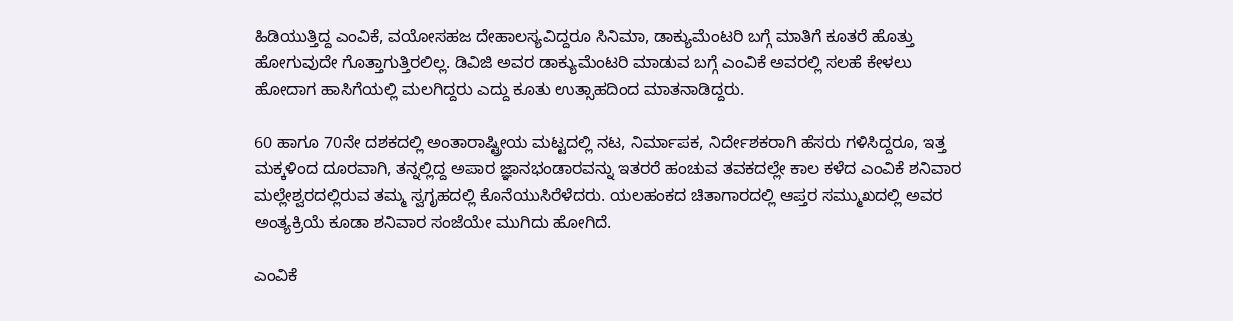ಹಿಡಿಯುತ್ತಿದ್ದ ಎಂವಿಕೆ, ವಯೋಸಹಜ ದೇಹಾಲಸ್ಯವಿದ್ದರೂ ಸಿನಿಮಾ, ಡಾಕ್ಯುಮೆಂಟರಿ ಬಗ್ಗೆ ಮಾತಿಗೆ ಕೂತರೆ ಹೊತ್ತು ಹೋಗುವುದೇ ಗೊತ್ತಾಗುತ್ತಿರಲಿಲ್ಲ. ಡಿವಿಜಿ ಅವರ ಡಾಕ್ಯುಮೆಂಟರಿ ಮಾಡುವ ಬಗ್ಗೆ ಎಂವಿಕೆ ಅವರಲ್ಲಿ ಸಲಹೆ ಕೇಳಲು ಹೋದಾಗ ಹಾಸಿಗೆಯಲ್ಲಿ ಮಲಗಿದ್ದರು ಎದ್ದು ಕೂತು ಉತ್ಸಾಹದಿಂದ ಮಾತನಾಡಿದ್ದರು.

60 ಹಾಗೂ 70ನೇ ದಶಕದಲ್ಲಿ ಅಂತಾರಾಷ್ಟ್ರೀಯ ಮಟ್ಟದಲ್ಲಿ ನಟ, ನಿರ್ಮಾಪಕ, ನಿರ್ದೇಶಕರಾಗಿ ಹೆಸರು ಗಳಿಸಿದ್ದರೂ, ಇತ್ತ ಮಕ್ಕಳಿಂದ ದೂರವಾಗಿ, ತನ್ನಲ್ಲಿದ್ದ ಅಪಾರ ಜ್ಞಾನಭಂಡಾರವನ್ನು ಇತರರೆ ಹಂಚುವ ತವಕದಲ್ಲೇ ಕಾಲ ಕಳೆದ ಎಂವಿಕೆ ಶನಿವಾರ ಮಲ್ಲೇಶ್ವರದಲ್ಲಿರುವ ತಮ್ಮ ಸ್ವಗೃಹದಲ್ಲಿ ಕೊನೆಯುಸಿರೆಳೆದರು. ಯಲಹಂಕದ ಚಿತಾಗಾರದಲ್ಲಿ ಆಪ್ತರ ಸಮ್ಮುಖದಲ್ಲಿ ಅವರ ಅಂತ್ಯಕ್ರಿಯೆ ಕೂಡಾ ಶನಿವಾರ ಸಂಜೆಯೇ ಮುಗಿದು ಹೋಗಿದೆ.

ಎಂವಿಕೆ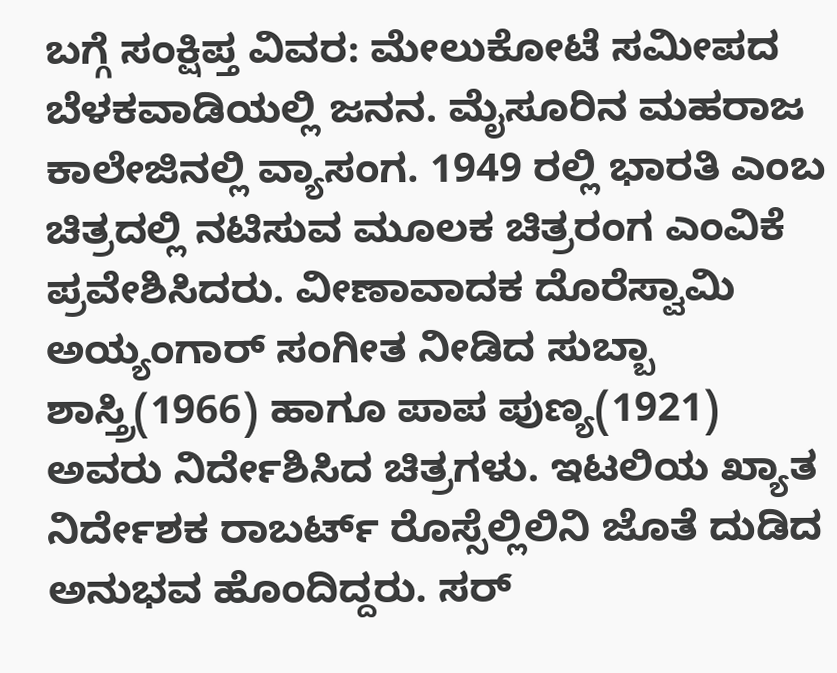ಬಗ್ಗೆ ಸಂಕ್ಷಿಪ್ತ ವಿವರ: ಮೇಲುಕೋಟೆ ಸಮೀಪದ ಬೆಳಕವಾಡಿಯಲ್ಲಿ ಜನನ. ಮೈಸೂರಿನ ಮಹರಾಜ ಕಾಲೇಜಿನಲ್ಲಿ ವ್ಯಾಸಂಗ. 1949 ರಲ್ಲಿ ಭಾರತಿ ಎಂಬ ಚಿತ್ರದಲ್ಲಿ ನಟಿಸುವ ಮೂಲಕ ಚಿತ್ರರಂಗ ಎಂವಿಕೆ ಪ್ರವೇಶಿಸಿದರು. ವೀಣಾವಾದಕ ದೊರೆಸ್ವಾಮಿ ಅಯ್ಯಂಗಾರ್ ಸಂಗೀತ ನೀಡಿದ ಸುಬ್ಬಾ ಶಾಸ್ತ್ರಿ(1966) ಹಾಗೂ ಪಾಪ ಪುಣ್ಯ(1921) ಅವರು ನಿರ್ದೇಶಿಸಿದ ಚಿತ್ರಗಳು. ಇಟಲಿಯ ಖ್ಯಾತ ನಿರ್ದೇಶಕ ರಾಬರ್ಟ್ ರೊಸ್ಸೆಲ್ಲಿಲಿನಿ ಜೊತೆ ದುಡಿದ ಅನುಭವ ಹೊಂದಿದ್ದರು. ಸರ್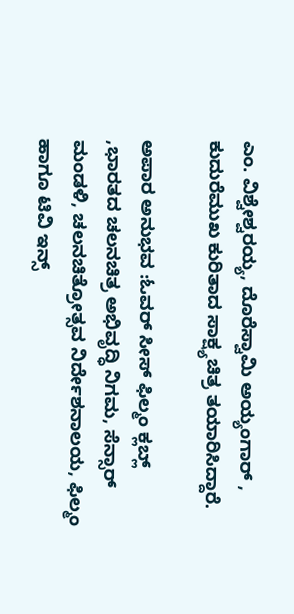ಎಂ. ವಿಶ್ವೇಶ್ವರಯ್ಯ, ದೊರೆಸ್ವಾಮಿ ಅಯ್ಯಂಗಾರ್ , ಕುದುರೆಮುಖ ಕುರಿತಾದ ಸಾಕ್ಷ್ಯಚಿತ್ರ ತಯಾರಿಸಿದ್ದಾರೆ.

ಅಪಾರ ಅನುಭವ :ಓವರ್ ಸೀಸ್ ಫಿಲ್ಮಂ ಕ್ಲಬ್ಲ್ ,ಭಾರತದ ಚಲನಚಿತ್ರ ಅಭಿವೃದ್ಧಿ ನಿಗಮ, ಸೆನ್ಸಾರ್ ಮಂಡಳಿ, ಚಲನಚಿತ್ರೋತ್ಸವ ನಿರ್ದೇಶನಾಲಯ, ಫಿಲ್ಮಂ ಹಾಗೂ ಟಿವಿ ಇನ್ಸ್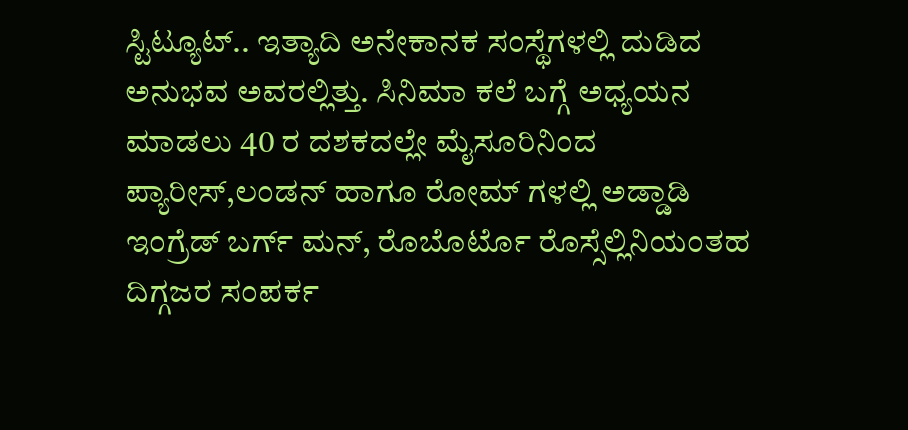ಸ್ಟಿಟ್ಯೂಟ್.. ಇತ್ಯಾದಿ ಅನೇಕಾನಕ ಸಂಸ್ಥೆಗಳಲ್ಲಿ ದುಡಿದ ಅನುಭವ ಅವರಲ್ಲಿತ್ತು. ಸಿನಿಮಾ ಕಲೆ ಬಗ್ಗೆ ಅಧ್ಯಯನ ಮಾಡಲು 40 ರ ದಶಕದಲ್ಲೇ ಮೈಸೂರಿನಿಂದ ಪ್ಯಾರೀಸ್,ಲಂಡನ್ ಹಾಗೂ ರೋಮ್ ಗಳಲ್ಲಿ ಅಡ್ಡಾಡಿ ಇಂಗ್ರೆಡ್ ಬರ್ಗ್ ಮನ್, ರೊಬೊರ್ಟೊ ರೊಸ್ಸೆಲ್ಲಿನಿಯಂತಹ ದಿಗ್ಗಜರ ಸಂಪರ್ಕ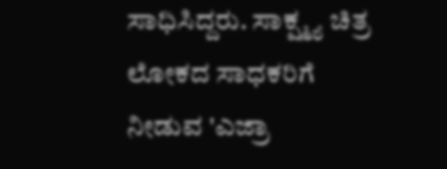ಸಾಧಿಸಿದ್ದರು. ಸಾಕ್ಷ್ಮ್ಯ ಚಿತ್ರ ಲೋಕದ ಸಾಧಕರಿಗೆ ನೀಡುವ 'ಎಜ್ರಾ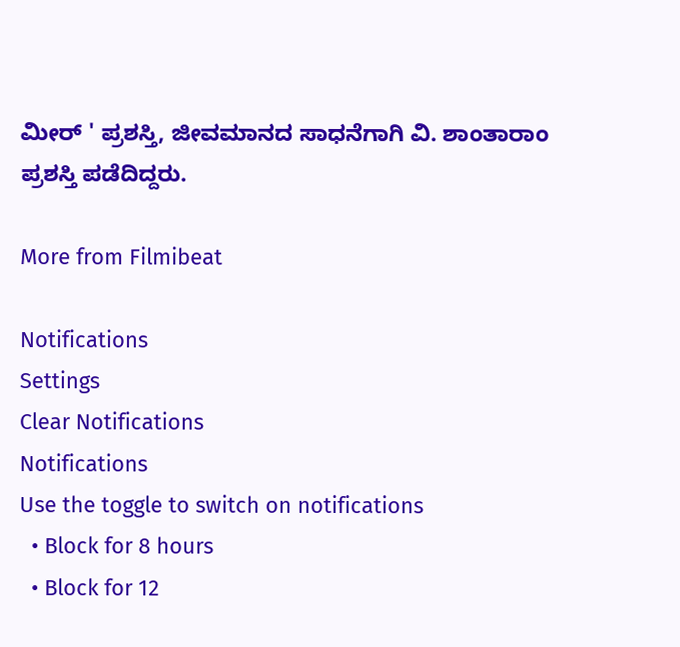ಮೀರ್ ' ಪ್ರಶಸ್ತಿ, ಜೀವಮಾನದ ಸಾಧನೆಗಾಗಿ ವಿ. ಶಾಂತಾರಾಂ ಪ್ರಶಸ್ತಿ ಪಡೆದಿದ್ದರು.

More from Filmibeat

Notifications
Settings
Clear Notifications
Notifications
Use the toggle to switch on notifications
  • Block for 8 hours
  • Block for 12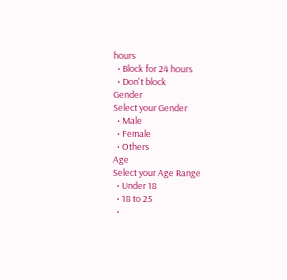hours
  • Block for 24 hours
  • Don't block
Gender
Select your Gender
  • Male
  • Female
  • Others
Age
Select your Age Range
  • Under 18
  • 18 to 25
  •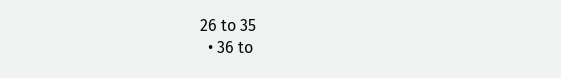26 to 35
  • 36 to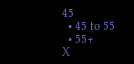45
  • 45 to 55
  • 55+
X